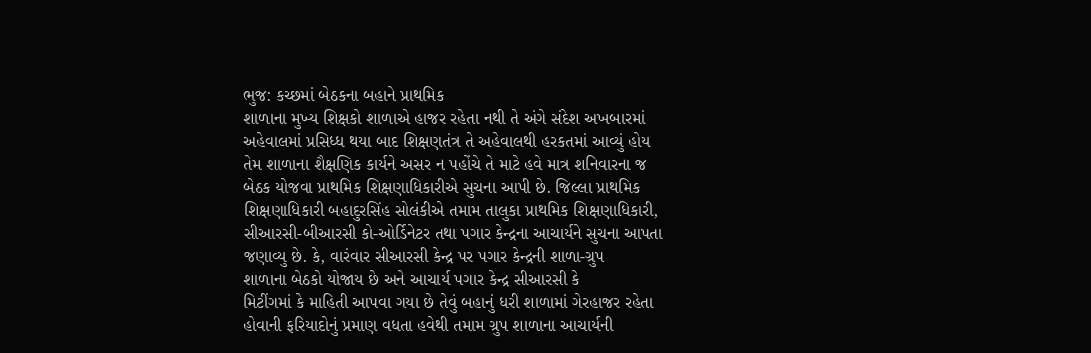ભુજ: કચ્છમાં બેઠકના બહાને પ્રાથમિક
શાળાના મુખ્ય શિક્ષકો શાળાએ હાજર રહેતા નથી તે અંગે સંદેશ અખબારમાં
અહેવાલમાં પ્રસિધ્ધ થયા બાદ શિક્ષણતંત્ર તે અહેવાલથી હરકતમાં આવ્યું હોય
તેમ શાળાના શૈક્ષણિક કાર્યને અસર ન પહોંચે તે માટે હવે માત્ર શનિવારના જ
બેઠક યોજવા પ્રાથમિક શિક્ષણાધિકારીએ સુચના આપી છે. જિલ્લા પ્રાથમિક
શિક્ષણાધિકારી બહાદુરસિંહ સોલંકીએ તમામ તાલુકા પ્રાથમિક શિક્ષણાધિકારી,
સીઆરસી-બીઆરસી કો-ઓર્ડિનેટર તથા પગાર કેન્દ્રના આચાર્યને સુચના આપતા
જણાવ્યુ છે. કે, વારંવાર સીઆરસી કેન્દ્ર પર પગાર કેન્દ્રની શાળા-ગ્રુપ
શાળાના બેઠકો યોજાય છે અને આચાર્ય પગાર કેન્દ્ર સીઆરસી કે
મિટીંગમાં કે માહિતી આપવા ગયા છે તેવું બહાનું ધરી શાળામાં ગેરહાજર રહેતા
હોવાની ફરિયાદોનું પ્રમાણ વધતા હવેથી તમામ ગ્રુપ શાળાના આચાર્યની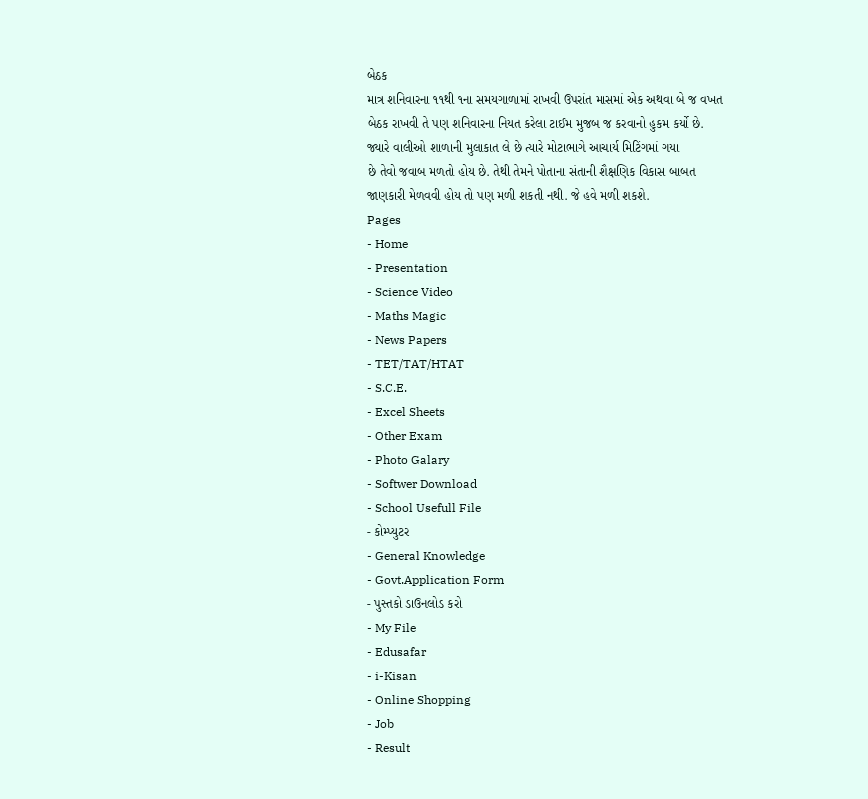બેઠક
માત્ર શનિવારના ૧૧થી ૧ના સમયગાળામાં રાખવી ઉપરાંત માસમાં એક અથવા બે જ વખત
બેઠક રાખવી તે પણ શનિવારના નિયત કરેલા ટાઈમ મુજબ જ કરવાનો હુકમ કર્યો છે.
જ્યારે વાલીઓ શાળાની મુલાકાત લે છે ત્યારે મોટાભાગે આચાર્ય મિટિંગમાં ગયા
છે તેવો જવાબ મળતો હોય છે. તેથી તેમને પોતાના સંતાની શૈક્ષણિક વિકાસ બાબત
જાણકારી મેળવવી હોય તો પણ મળી શકતી નથી. જે હવે મળી શકશે.
Pages
- Home
- Presentation
- Science Video
- Maths Magic
- News Papers
- TET/TAT/HTAT
- S.C.E.
- Excel Sheets
- Other Exam
- Photo Galary
- Softwer Download
- School Usefull File
- કોમ્પ્યુટર
- General Knowledge
- Govt.Application Form
- પુસ્તકો ડાઉનલોડ કરો
- My File
- Edusafar
- i-Kisan
- Online Shopping
- Job
- Result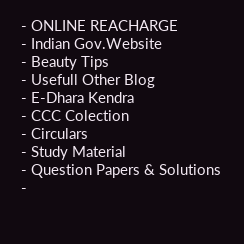- ONLINE REACHARGE
- Indian Gov.Website
- Beauty Tips
- Usefull Other Blog
- E-Dhara Kendra
- CCC Colection
- Circulars
- Study Material
- Question Papers & Solutions
-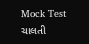Mock Test
ચાલતી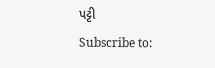પટ્ટી
Subscribe to: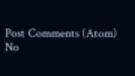Post Comments (Atom)
No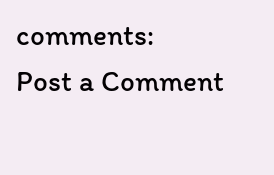comments:
Post a Comment